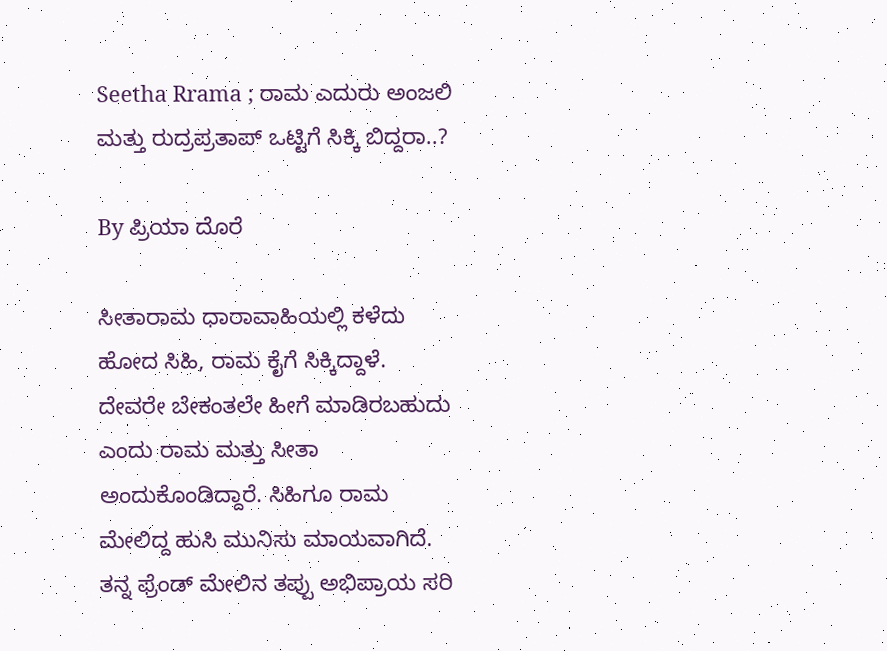Seetha Rrama ; ರಾಮ ಎದುರು ಅಂಜಲಿ ಮತ್ತು ರುದ್ರಪ್ರತಾಪ್ ಒಟ್ಟಿಗೆ ಸಿಕ್ಕಿ ಬಿದ್ದರಾ..?

By ಪ್ರಿಯಾ ದೊರೆ

ಸೀತಾರಾಮ ಧಾರಾವಾಹಿಯಲ್ಲಿ ಕಳೆದು ಹೋದ ಸಿಹಿ, ರಾಮ ಕೈಗೆ ಸಿಕ್ಕಿದ್ದಾಳೆ. ದೇವರೇ ಬೇಕಂತಲೇ ಹೀಗೆ ಮಾಡಿರಬಹುದು ಎಂದು ರಾಮ ಮತ್ತು ಸೀತಾ ಅಂದುಕೊಂಡಿದ್ದಾರೆ. ಸಿಹಿಗೂ ರಾಮ ಮೇಲಿದ್ದ ಹುಸಿ ಮುನಿಸು ಮಾಯವಾಗಿದೆ. ತನ್ನ ಫ್ರೆಂಡ್ ಮೇಲಿನ ತಪ್ಪು ಅಭಿಪ್ರಾಯ ಸರಿ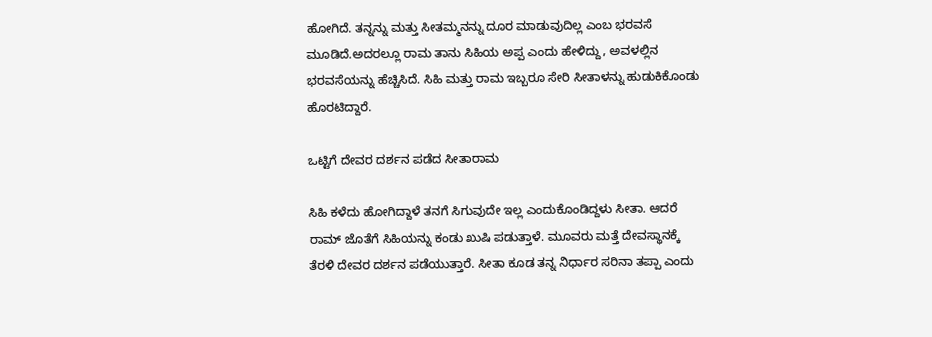ಹೋಗಿದೆ. ತನ್ನನ್ನು ಮತ್ತು ಸೀತಮ್ಮನನ್ನು ದೂರ ಮಾಡುವುದಿಲ್ಲ ಎಂಬ ಭರವಸೆ ಮೂಡಿದೆ.ಅದರಲ್ಲೂ ರಾಮ ತಾನು ಸಿಹಿಯ ಅಪ್ಪ ಎಂದು ಹೇಳಿದ್ದು, ಅವಳಲ್ಲಿನ ಭರವಸೆಯನ್ನು ಹೆಚ್ಚಿಸಿದೆ. ಸಿಹಿ ಮತ್ತು ರಾಮ ಇಬ್ಬರೂ ಸೇರಿ ಸೀತಾಳನ್ನು ಹುಡುಕಿಕೊಂಡು ಹೊರಟಿದ್ದಾರೆ.

ಒಟ್ಟಿಗೆ ದೇವರ ದರ್ಶನ ಪಡೆದ ಸೀತಾರಾಮ

ಸಿಹಿ ಕಳೆದು ಹೋಗಿದ್ದಾಳೆ ತನಗೆ ಸಿಗುವುದೇ ಇಲ್ಲ ಎಂದುಕೊಂಡಿದ್ದಳು ಸೀತಾ. ಆದರೆ ರಾಮ್ ಜೊತೆಗೆ ಸಿಹಿಯನ್ನು ಕಂಡು ಖುಷಿ ಪಡುತ್ತಾಳೆ. ಮೂವರು ಮತ್ತೆ ದೇವಸ್ಥಾನಕ್ಕೆ ತೆರಳಿ ದೇವರ ದರ್ಶನ ಪಡೆಯುತ್ತಾರೆ. ಸೀತಾ ಕೂಡ ತನ್ನ ನಿರ್ಧಾರ ಸರಿನಾ ತಪ್ಪಾ ಎಂದು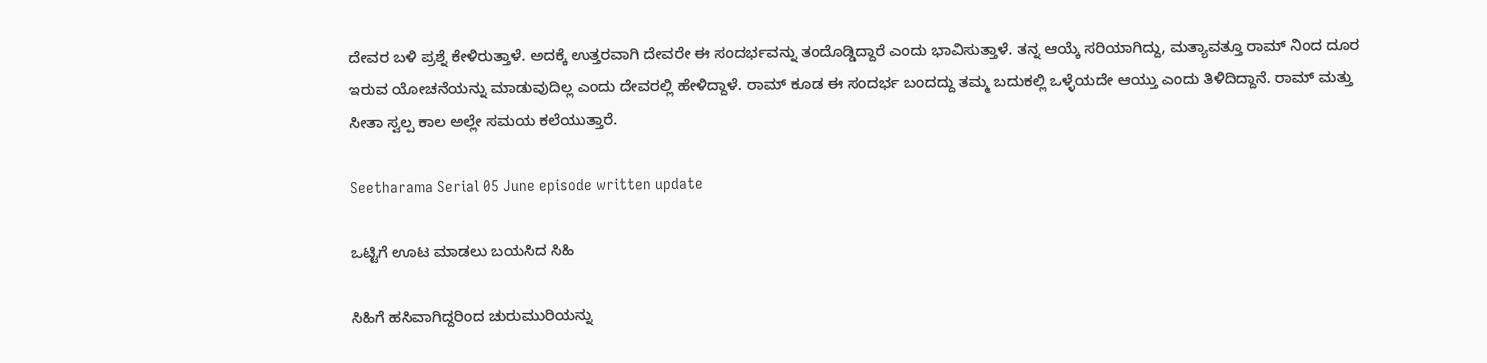ದೇವರ ಬಳಿ ಪ್ರಶ್ನೆ ಕೇಳಿರುತ್ತಾಳೆ. ಅದಕ್ಕೆ ಉತ್ತರವಾಗಿ ದೇವರೇ ಈ ಸಂದರ್ಭವನ್ನು ತಂದೊಡ್ಡಿದ್ದಾರೆ ಎಂದು ಭಾವಿಸುತ್ತಾಳೆ. ತನ್ನ ಆಯ್ಕೆ ಸರಿಯಾಗಿದ್ದು, ಮತ್ಯಾವತ್ತೂ ರಾಮ್ ನಿಂದ ದೂರ ಇರುವ ಯೋಚನೆಯನ್ನು ಮಾಡುವುದಿಲ್ಲ ಎಂದು ದೇವರಲ್ಲಿ ಹೇಳಿದ್ದಾಳೆ. ರಾಮ್ ಕೂಡ ಈ ಸಂದರ್ಭ ಬಂದದ್ದು ತಮ್ಮ ಬದುಕಲ್ಲಿ ಒಳ್ಳೆಯದೇ ಆಯ್ತು ಎಂದು ತಿಳಿದಿದ್ದಾನೆ. ರಾಮ್ ಮತ್ತು ಸೀತಾ ಸ್ವಲ್ಪ ಕಾಲ ಅಲ್ಲೇ ಸಮಯ ಕಲೆಯುತ್ತಾರೆ.

Seetharama Serial 05 June episode written update

ಒಟ್ಟಿಗೆ ಊಟ ಮಾಡಲು ಬಯಸಿದ ಸಿಹಿ

ಸಿಹಿಗೆ ಹಸಿವಾಗಿದ್ದರಿಂದ ಚುರುಮುರಿಯನ್ನು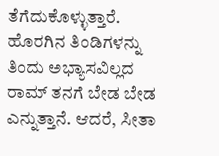ತೆಗೆದುಕೊಳ್ಳುತ್ತಾರೆ. ಹೊರಗಿನ ತಿಂಡಿಗಳನ್ನು ತಿಂದು ಅಭ್ಯಾಸವಿಲ್ಲದ ರಾಮ್ ತನಗೆ ಬೇಡ ಬೇಡ ಎನ್ನುತ್ತಾನೆ. ಆದರೆ, ಸೀತಾ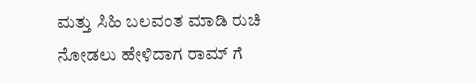ಮತ್ತು ಸಿಹಿ ಬಲವಂತ ಮಾಡಿ ರುಚಿ ನೋಡಲು ಹೇಳಿದಾಗ ರಾಮ್ ಗೆ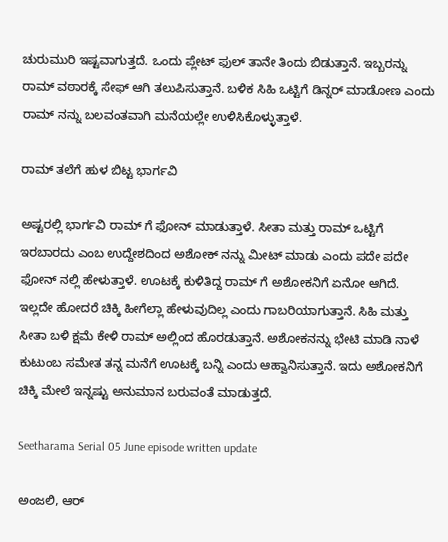ಚುರುಮುರಿ ಇಷ್ಟವಾಗುತ್ತದೆ. ಒಂದು ಪ್ಲೇಟ್ ಫುಲ್ ತಾನೇ ತಿಂದು ಬಿಡುತ್ತಾನೆ. ಇಬ್ಬರನ್ನು ರಾಮ್ ವಠಾರಕ್ಕೆ ಸೇಫ್ ಆಗಿ ತಲುಪಿಸುತ್ತಾನೆ. ಬಳಿಕ ಸಿಹಿ ಒಟ್ಟಿಗೆ ಡಿನ್ನರ್ ಮಾಡೋಣ ಎಂದು ರಾಮ್ ನನ್ನು ಬಲವಂತವಾಗಿ ಮನೆಯಲ್ಲೇ ಉಳಿಸಿಕೊಳ್ಳುತ್ತಾಳೆ.

ರಾಮ್ ತಲೆಗೆ ಹುಳ ಬಿಟ್ಟ ಭಾರ್ಗವಿ

ಅಷ್ಟರಲ್ಲಿ ಭಾರ್ಗವಿ ರಾಮ್ ಗೆ ಫೋನ್ ಮಾಡುತ್ತಾಳೆ. ಸೀತಾ ಮತ್ತು ರಾಮ್ ಒಟ್ಟಿಗೆ ಇರಬಾರದು ಎಂಬ ಉದ್ದೇಶದಿಂದ ಅಶೋಕ್ ನನ್ನು ಮೀಟ್ ಮಾಡು ಎಂದು ಪದೇ ಪದೇ ಫೋನ್ ನಲ್ಲಿ ಹೇಳುತ್ತಾಳೆ. ಊಟಕ್ಕೆ ಕುಳಿತಿದ್ದ ರಾಮ್ ಗೆ ಅಶೋಕನಿಗೆ ಏನೋ ಆಗಿದೆ. ಇಲ್ಲದೇ ಹೋದರೆ ಚಿಕ್ಕಿ ಹೀಗೆಲ್ಲಾ ಹೇಳುವುದಿಲ್ಲ ಎಂದು ಗಾಬರಿಯಾಗುತ್ತಾನೆ. ಸಿಹಿ ಮತ್ತು ಸೀತಾ ಬಳಿ ಕ್ಷಮೆ ಕೇಳಿ ರಾಮ್ ಅಲ್ಲಿಂದ ಹೊರಡುತ್ತಾನೆ. ಅಶೋಕನನ್ನು ಭೇಟಿ ಮಾಡಿ ನಾಳೆ ಕುಟುಂಬ ಸಮೇತ ತನ್ನ ಮನೆಗೆ ಊಟಕ್ಕೆ ಬನ್ನಿ ಎಂದು ಆಹ್ವಾನಿಸುತ್ತಾನೆ. ಇದು ಅಶೋಕನಿಗೆ ಚಿಕ್ಕಿ ಮೇಲೆ ಇನ್ನಷ್ಟು ಅನುಮಾನ ಬರುವಂತೆ ಮಾಡುತ್ತದೆ.

Seetharama Serial 05 June episode written update

ಅಂಜಲಿ, ಆರ್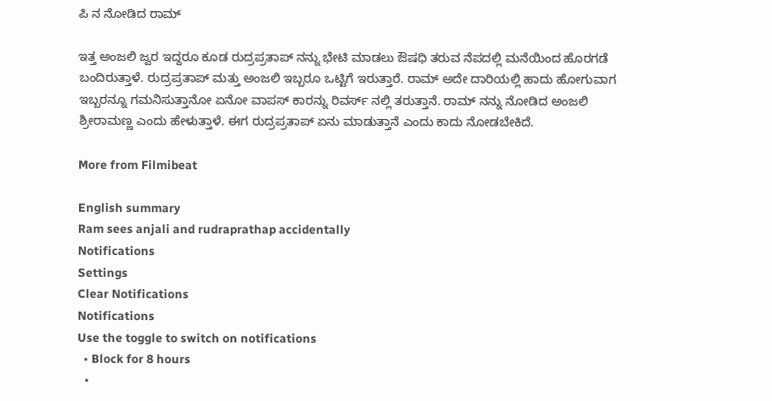ಪಿ ನ ನೋಡಿದ ರಾಮ್

ಇತ್ತ ಅಂಜಲಿ ಜ್ವರ ಇದ್ದರೂ ಕೂಡ ರುದ್ರಪ್ರತಾಪ್ ನನ್ನು ಭೇಟಿ ಮಾಡಲು ಔಷಧಿ ತರುವ ನೆಪದಲ್ಲಿ ಮನೆಯಿಂದ ಹೊರಗಡೆ ಬಂದಿರುತ್ತಾಳೆ. ರುದ್ರಪ್ರತಾಪ್ ಮತ್ತು ಅಂಜಲಿ ಇಬ್ಬರೂ ಒಟ್ಟಿಗೆ ಇರುತ್ತಾರೆ. ರಾಮ್ ಅದೇ ದಾರಿಯಲ್ಲಿ ಹಾದು ಹೋಗುವಾಗ ಇಬ್ಬರನ್ನೂ ಗಮನಿಸುತ್ತಾನೋ ಏನೋ ವಾಪಸ್ ಕಾರನ್ನು ರಿವರ್ಸ್ ನಲ್ಲಿ ತರುತ್ತಾನೆ. ರಾಮ್ ನನ್ನು ನೋಡಿದ ಅಂಜಲಿ ಶ್ರೀರಾಮಣ್ಣ ಎಂದು ಹೇಳುತ್ತಾಳೆ. ಈಗ ರುದ್ರಪ್ರತಾಪ್ ಏನು ಮಾಡುತ್ತಾನೆ ಎಂದು ಕಾದು ನೋಡಬೇಕಿದೆ.

More from Filmibeat

English summary
Ram sees anjali and rudraprathap accidentally
Notifications
Settings
Clear Notifications
Notifications
Use the toggle to switch on notifications
  • Block for 8 hours
  •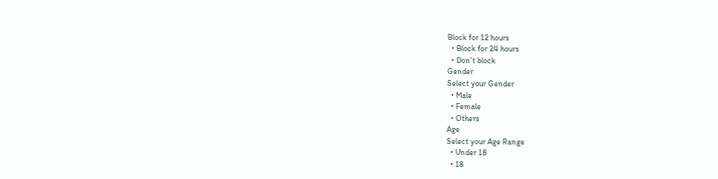Block for 12 hours
  • Block for 24 hours
  • Don't block
Gender
Select your Gender
  • Male
  • Female
  • Others
Age
Select your Age Range
  • Under 18
  • 18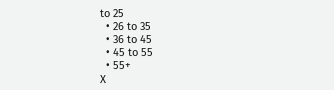to 25
  • 26 to 35
  • 36 to 45
  • 45 to 55
  • 55+
X